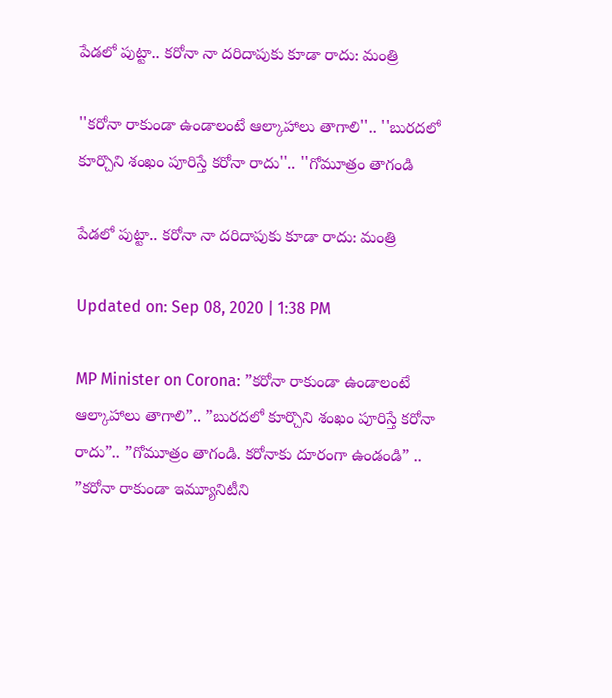పేడలో పుట్టా.. కరోనా నా దరిదాపుకు కూడా రాదు: మంత్రి

''కరోనా రాకుండా ఉండాలంటే ఆల్కాహాలు తాగాలి''.. ''బురదలో కూర్చొని శంఖం పూరిస్తే కరోనా రాదు''.. ''గోమూత్రం తాగండి

పేడలో పుట్టా.. కరోనా నా దరిదాపుకు కూడా రాదు: మంత్రి

Updated on: Sep 08, 2020 | 1:38 PM

MP Minister on Corona: ”కరోనా రాకుండా ఉండాలంటే ఆల్కాహాలు తాగాలి”.. ”బురదలో కూర్చొని శంఖం పూరిస్తే కరోనా రాదు”.. ”గోమూత్రం తాగండి. కరోనాకు దూరంగా ఉండండి” .. ”కరోనా రాకుండా ఇమ్యూనిటీని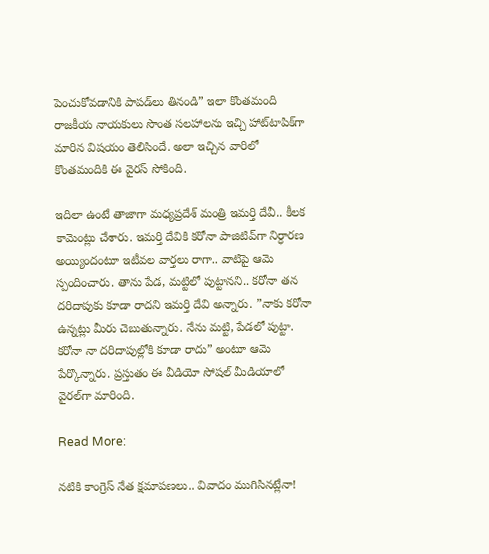పెంచుకోవడానికి పాపడ్‌లు తినండి” ఇలా కొంతమంది రాజకీయ నాయకులు సొంత సలహాలను ఇచ్చి హాట్‌టాపిక్‌గా మారిన విషయం తెలిసిందే. అలా ఇచ్చిన వారిలో కొంతమందికి ఈ వైరస్ సోకింది.

ఇదిలా ఉంటే తాజాగా మధ్యప్రదేశ్ మంత్రి ఇమర్తి దేవీ.. కీలక కామెంట్లు చేశారు. ఇమర్తి దేవికి కరోనా పాజిటివ్‌గా నిర్ధారణ అయ్యిందంటూ ఇటీవల వార్తలు రాగా.. వాటిపై ఆమె స్పందించారు. తాను పేడ, మట్టిలో పుట్టానని.. కరోనా తన దరిదాపుకు కూడా రాదని ఇమర్తి దేవి అన్నారు. ”నాకు కరోనా ఉన్నట్లు మీరు చెబుతున్నారు. నేను మట్టి, పేడలో పుట్టా. కరోనా నా దరిదాపుల్లోకి కూడా రాదు” అంటూ ఆమె పేర్కొన్నారు. ప్రస్తుతం ఈ వీడియో సోషల్ మీడియాలో వైరల్‌గా మారింది.

Read More:

నటికి కాంగ్రెస్ నేత క్షమాపణలు.. వివాదం ముగిసినట్లేనా!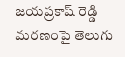జయప్రకాష్‌ రెడ్డి మరణంపై తెలుగు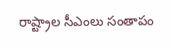రాష్ట్రాల సీఎంలు సంతాపం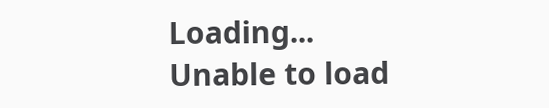Loading...
Unable to load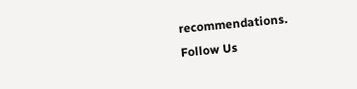recommendations.
Follow Us